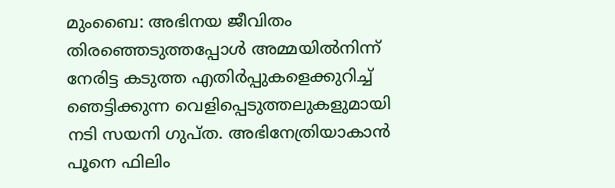മുംബൈ: അഭിനയ ജീവിതം തിരഞ്ഞെടുത്തപ്പോൾ അമ്മയിൽനിന്ന് നേരിട്ട കടുത്ത എതിർപ്പുകളെക്കുറിച്ച് ഞെട്ടിക്കുന്ന വെളിപ്പെടുത്തലുകളുമായി നടി സയനി ഗുപ്ത. അഭിനേത്രിയാകാൻ പൂനെ ഫിലിം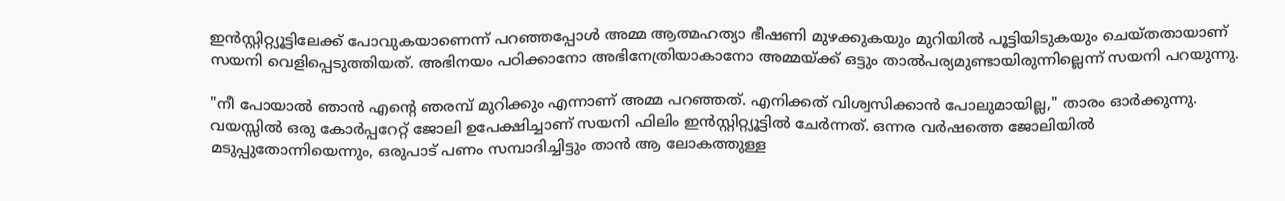ഇൻസ്റ്റിറ്റ്യൂട്ടിലേക്ക് പോവുകയാണെന്ന് പറഞ്ഞപ്പോൾ അമ്മ ആത്മഹത്യാ ഭീഷണി മുഴക്കുകയും മുറിയിൽ പൂട്ടിയിടുകയും ചെയ്തതായാണ് സയനി വെളിപ്പെടുത്തിയത്. അഭിനയം പഠിക്കാനോ അഭിനേത്രിയാകാനോ അമ്മയ്ക്ക് ഒട്ടും താൽപര്യമുണ്ടായിരുന്നില്ലെന്ന് സയനി പറയുന്നു.

"നീ പോയാൽ ഞാൻ എൻ്റെ ഞരമ്പ് മുറിക്കും എന്നാണ് അമ്മ പറഞ്ഞത്. എനിക്കത് വിശ്വസിക്കാൻ പോലുമായില്ല," താരം ഓർക്കുന്നു. വയസ്സിൽ ഒരു കോർപ്പറേറ്റ് ജോലി ഉപേക്ഷിച്ചാണ് സയനി ഫിലിം ഇൻസ്റ്റിറ്റ്യൂട്ടിൽ ചേർന്നത്. ഒന്നര വർഷത്തെ ജോലിയിൽ മടുപ്പുതോന്നിയെന്നും, ഒരുപാട് പണം സമ്പാദിച്ചിട്ടും താൻ ആ ലോകത്തുള്ള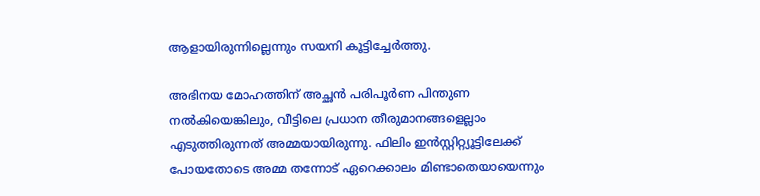ആളായിരുന്നില്ലെന്നും സയനി കൂട്ടിച്ചേർത്തു.

അഭിനയ മോഹത്തിന് അച്ഛൻ പരിപൂർണ പിന്തുണ നൽകിയെങ്കിലും, വീട്ടിലെ പ്രധാന തീരുമാനങ്ങളെല്ലാം എടുത്തിരുന്നത് അമ്മയായിരുന്നു. ഫിലിം ഇൻസ്റ്റിറ്റ്യൂട്ടിലേക്ക് പോയതോടെ അമ്മ തന്നോട് ഏറെക്കാലം മിണ്ടാതെയായെന്നും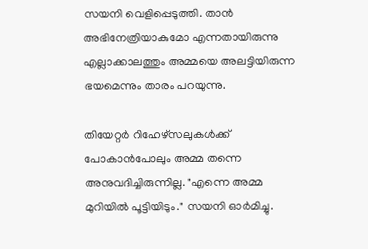സയനി വെളിപ്പെടുത്തി. താൻ അഭിനേത്രിയാകുമോ എന്നതായിരുന്നു എല്ലാക്കാലത്തും അമ്മയെ അലട്ടിയിരുന്ന ഭയമെന്നും താരം പറയുന്നു.

തിയേറ്റർ റിഹേഴ്സലുകൾക്ക് പോകാൻപോലും അമ്മ തന്നെ അനുവദിച്ചിരുന്നില്ല. "എന്നെ അമ്മ മുറിയിൽ പൂട്ടിയിടും." സയനി ഓർമിച്ചു.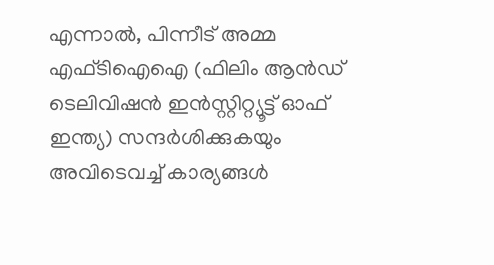എന്നാൽ, പിന്നീട് അമ്മ എഫ്‌ടിഐഐ (ഫിലിം ആൻഡ് ടെലിവിഷൻ ഇൻസ്റ്റിറ്റ്യൂട്ട് ഓഫ് ഇന്ത്യ) സന്ദർശിക്കുകയും അവിടെവച്ച് കാര്യങ്ങൾ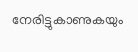നേരിട്ടുകാണുകയും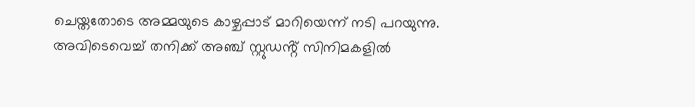ചെയ്തതോടെ അമ്മയുടെ കാഴ്ചപ്പാട് മാറിയെന്ന് നടി പറയുന്നു. അവിടെവെച്ച് തനിക്ക് അഞ്ച് സ്റ്റുഡൻ്റ് സിനിമകളിൽ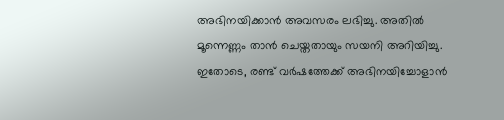അഭിനയിക്കാൻ അവസരം ലഭിച്ചു. അതിൽ മൂന്നെണ്ണം താൻ ചെയ്തതായും സയനി അറിയിച്ചു. ഇതോടെ, രണ്ട് വർഷത്തേക്ക് അഭിനയിച്ചോളാൻ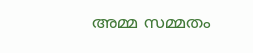അമ്മ സമ്മതം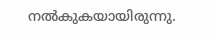നൽകുകയായിരുന്നു.